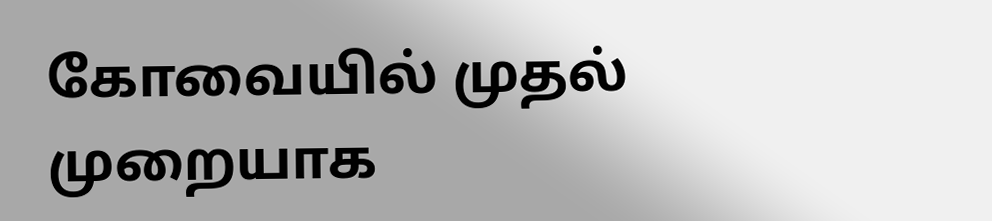கோவையில் முதல் முறையாக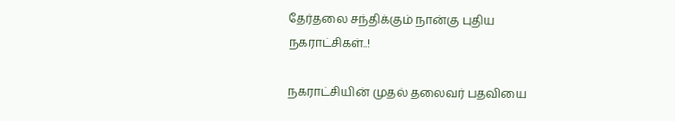தேர்தலை சந்திக்கும் நான்கு புதிய நகராட்சிகள்..!

நகராட்சியின் முதல் தலைவர் பதவியை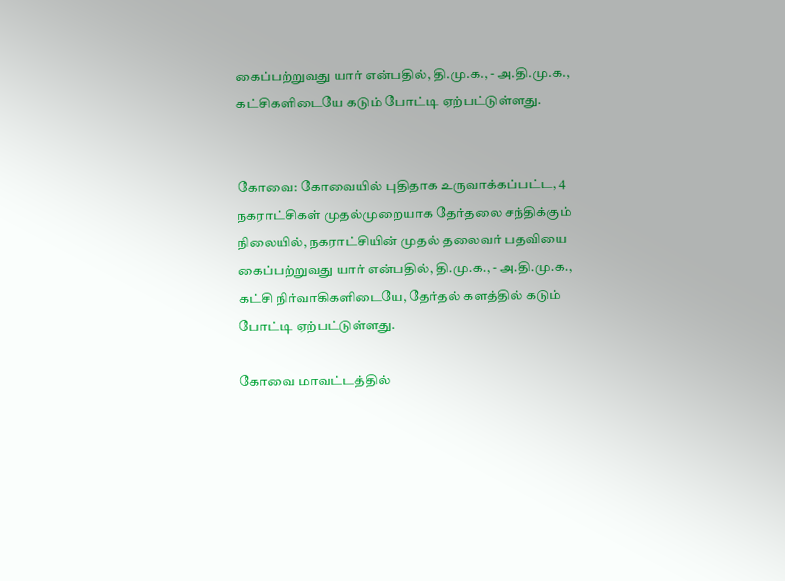கைப்பற்றுவது யார் என்பதில், தி.மு.க., - அ.தி.மு.க., கட்சிகளிடையே கடும் போட்டி ஏற்பட்டுள்ளது.


கோவை: கோவையில் புதிதாக உருவாக்கப்பட்ட, 4 நகராட்சிகள் முதல்முறையாக தேர்தலை சந்திக்கும் நிலையில், நகராட்சியின் முதல் தலைவர் பதவியை கைப்பற்றுவது யார் என்பதில், தி.மு.க., - அ.தி.மு.க., கட்சி நிர்வாகிகளிடையே, தேர்தல் களத்தில் கடும் போட்டி ஏற்பட்டுள்ளது.

கோவை மாவட்டத்தில்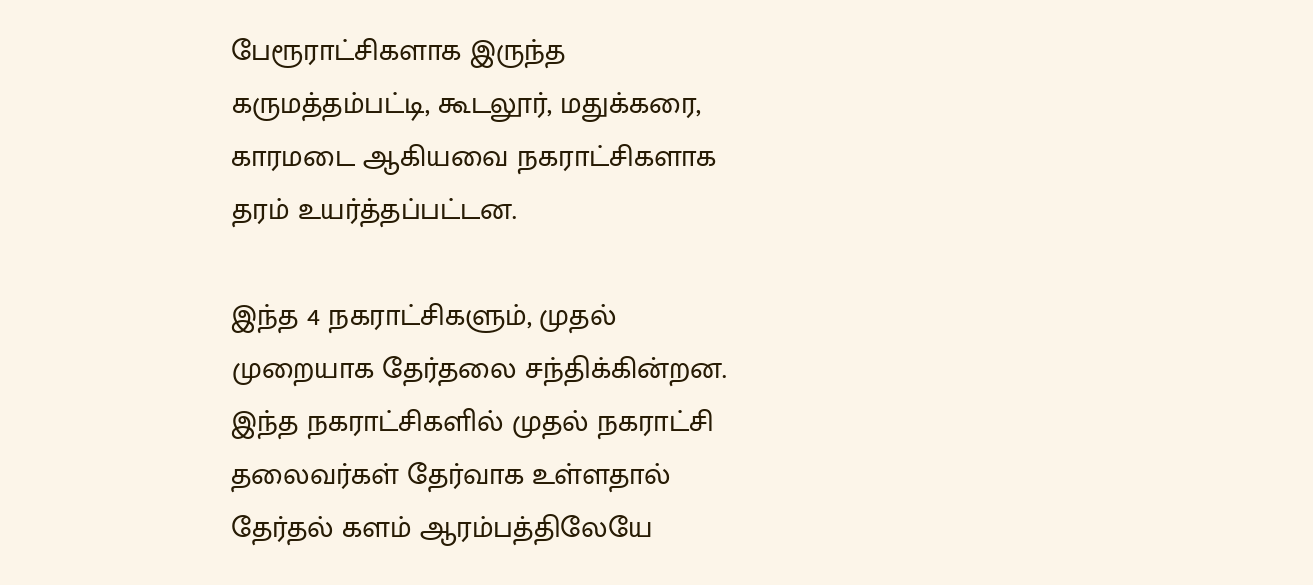பேரூராட்சிகளாக இருந்த கருமத்தம்பட்டி, கூடலூர், மதுக்கரை, காரமடை ஆகியவை நகராட்சிகளாக தரம் உயர்த்தப்பட்டன.

இந்த 4 நகராட்சிகளும், முதல் முறையாக தேர்தலை சந்திக்கின்றன. இந்த நகராட்சிகளில் முதல் நகராட்சி தலைவர்கள் தேர்வாக உள்ளதால் தேர்தல் களம் ஆரம்பத்திலேயே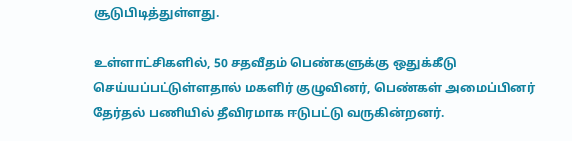சூடுபிடித்துள்ளது.

உள்ளாட்சிகளில், 50 சதவீதம் பெண்களுக்கு ஒதுக்கீடு செய்யப்பட்டுள்ளதால் மகளிர் குழுவினர், பெண்கள் அமைப்பினர் தேர்தல் பணியில் தீவிரமாக ஈடுபட்டு வருகின்றனர்.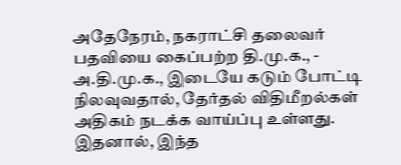அதேநேரம், நகராட்சி தலைவர் பதவியை கைப்பற்ற தி.மு.க., - அ.தி.மு.க., இடையே கடும் போட்டி நிலவுவதால், தேர்தல் விதிமீறல்கள் அதிகம் நடக்க வாய்ப்பு உள்ளது. இதனால், இந்த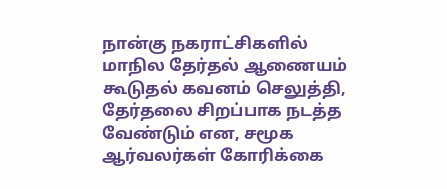நான்கு நகராட்சிகளில் மாநில தேர்தல் ஆணையம் கூடுதல் கவனம் செலுத்தி, தேர்தலை சிறப்பாக நடத்த வேண்டும் என, சமூக ஆர்வலர்கள் கோரிக்கை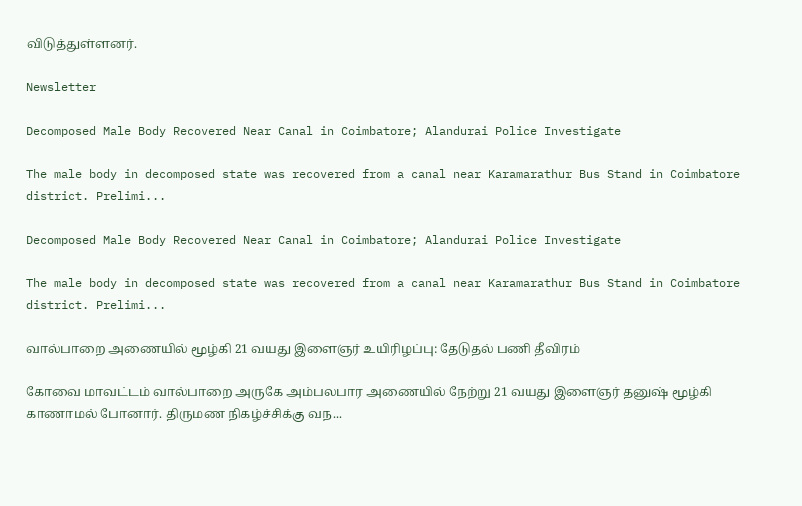விடுத்துள்ளனர்.

Newsletter

Decomposed Male Body Recovered Near Canal in Coimbatore; Alandurai Police Investigate

The male body in decomposed state was recovered from a canal near Karamarathur Bus Stand in Coimbatore district. Prelimi...

Decomposed Male Body Recovered Near Canal in Coimbatore; Alandurai Police Investigate

The male body in decomposed state was recovered from a canal near Karamarathur Bus Stand in Coimbatore district. Prelimi...

வால்பாறை அணையில் மூழ்கி 21 வயது இளைஞர் உயிரிழப்பு: தேடுதல் பணி தீவிரம்

கோவை மாவட்டம் வால்பாறை அருகே அம்பலபார அணையில் நேற்று 21 வயது இளைஞர் தனுஷ் மூழ்கி காணாமல் போனார். திருமண நிகழ்ச்சிக்கு வந...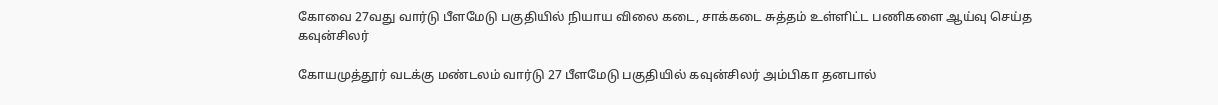கோவை 27வது வார்டு பீளமேடு பகுதியில் நியாய விலை கடை, சாக்கடை சுத்தம் உள்ளிட்ட பணிகளை ஆய்வு செய்த கவுன்சிலர்

கோயமுத்தூர் வடக்கு மண்டலம் வார்டு 27 பீளமேடு பகுதியில் கவுன்சிலர் அம்பிகா தனபால்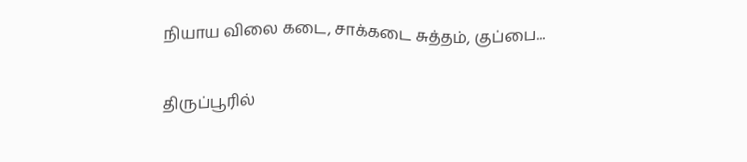நியாய விலை கடை, சாக்கடை சுத்தம், குப்பை...

திருப்பூரில்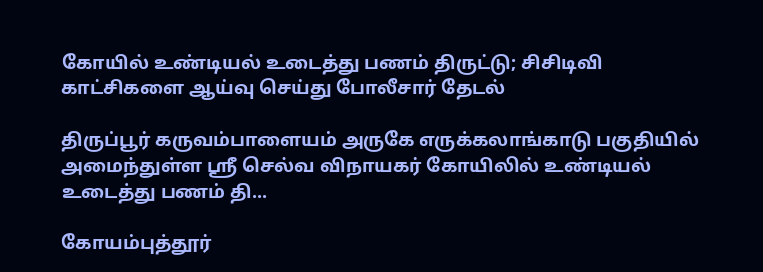கோயில் உண்டியல் உடைத்து பணம் திருட்டு; சிசிடிவி காட்சிகளை ஆய்வு செய்து போலீசார் தேடல்

திருப்பூர் கருவம்பாளையம் அருகே எருக்கலாங்காடு பகுதியில் அமைந்துள்ள ஸ்ரீ செல்வ விநாயகர் கோயிலில் உண்டியல் உடைத்து பணம் தி...

கோயம்புத்தூர்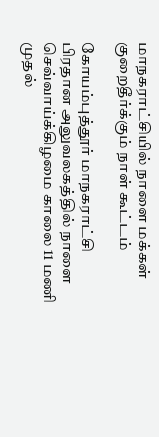மாநகராட்சியில் நாளை மக்கள் குறைதீர்க்கும் நாள் கூட்டம்

கோயம்புத்தூர் மாநகராட்சி பிரதான அலுவலகத்தில் நாளை செவ்வாய்க்கிழமை காலை 11 மணி முதல்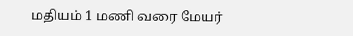மதியம் 1 மணி வரை மேயர்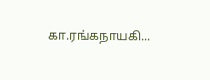கா.ரங்கநாயகி...